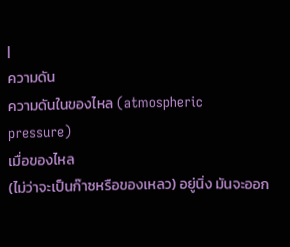|
ความดัน
ความดันในของไหล (atmospheric
pressure)
เมื่อของไหล
(ไม่ว่าจะเป็นก๊าซหรือของเหลว) อยู่นิ่ง มันจะออก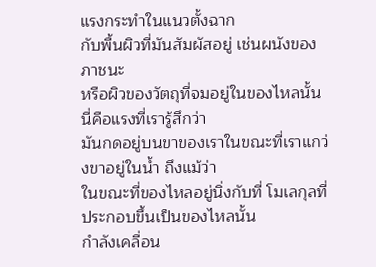แรงกระทำในแนวตั้งฉาก
กับพื้นผิวที่มันสัมผัสอยู่ เช่นผนังของภาชนะ
หรือผิวของวัตถุที่จมอยู่ในของไหลนั้น นี่คือแรงที่เรารู้สึกว่า
มันกดอยู่บนขาของเราในขณะที่เราแกว่งขาอยู่ในน้ำ ถึงแม้ว่า
ในขณะที่ของไหลอยู่นิ่งกับที่ โมเลกุลที่ประกอบขึ้นเป็นของไหลนั้น
กำลังเคลื่อน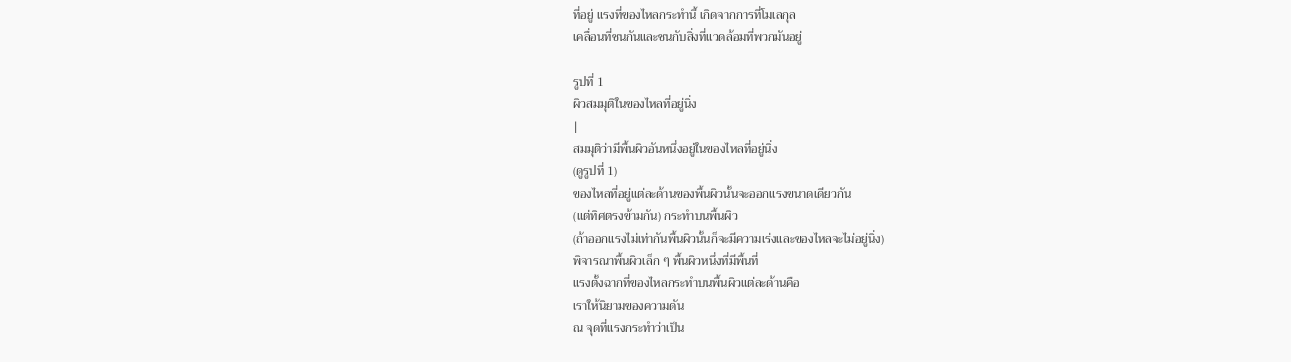ที่อยู่ แรงที่ของไหลกระทำนี้ เกิดจากการที่โมเลกุล
เคลื่อนที่ชนกันและชนกับสิ่งที่แวดล้อมที่พวกมันอยู่

รูปที่ 1
ผิวสมมุติในของไหลที่อยู่นิ่ง
|
สมมุติว่ามีพื้นผิวอันหนึ่งอยู่ในของไหลที่อยู่นิ่ง
(ดูรูปที่ 1)
ของไหลที่อยู่แต่ละด้านของพื้นผิวนั้นจะออกแรงขนาดเดียวกัน
(แต่ทิศตรงข้ามกัน) กระทำบนพื้นผิว
(ถ้าออกแรงไม่เท่ากันพื้นผิวนั้นก็จะมีความเร่งและของไหลจะไม่อยู่นิ่ง)
พิจารณาพื้นผิวเล็ก ๆ พื้นผิวหนึ่งที่มีพื้นที่
แรงตั้งฉากที่ของไหลกระทำบนพื้นผิวแต่ละด้านคือ
เราให้นิยามของความดัน
ณ จุดที่แรงกระทำว่าเป็น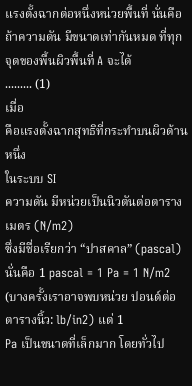แรงตั้งฉากต่อหนึ่งหน่วยพื้นที่ นั่นคือ
ถ้าความดัน มีขนาดเท่ากันหมด ที่ทุกจุดของพื้นผิวพื้นที่ A จะได้
......... (1)
เมื่อ
คือแรงตั้งฉากสุทธิที่กระทำบนผิวด้านหนึ่ง
ในระบบ SI
ความดัน มีหน่วยเป็นนิวตันต่อตารางเมตร (N/m2)
ซึ่งมีชื่อเรียกว่า “ปาสคาล” (pascal) นั่นคือ 1 pascal = 1 Pa = 1 N/m2
(บางครั้งเราอาจพบหน่วย ปอนด์ต่อตารางนิ้ว: lb/in2) แต่ 1
Pa เป็นขนาดที่เล็กมาก โดยทั่วไป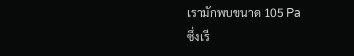เรามักพบขนาด 105 Pa
ซึ่งเรี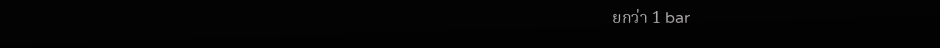ยกว่า 1 bar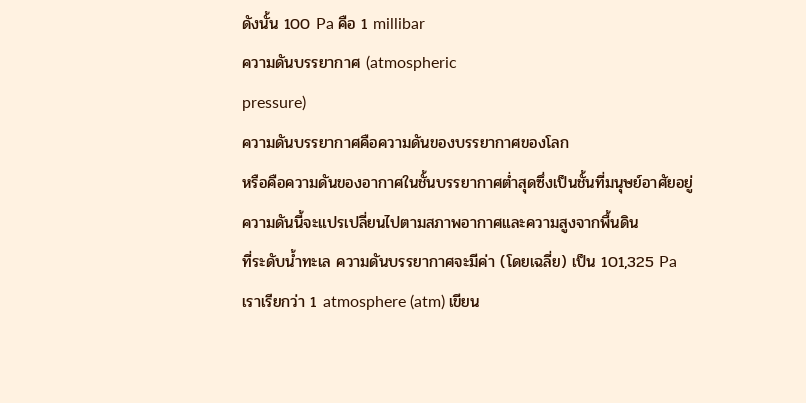ดังนั้น 100 Pa คือ 1 millibar
ความดันบรรยากาศ (atmospheric
pressure)
ความดันบรรยากาศคือความดันของบรรยากาศของโลก
หรือคือความดันของอากาศในชั้นบรรยากาศต่ำสุดซึ่งเป็นชั้นที่มนุษย์อาศัยอยู่
ความดันนี้จะแปรเปลี่ยนไปตามสภาพอากาศและความสูงจากพื้นดิน
ที่ระดับน้ำทะเล ความดันบรรยากาศจะมีค่า (โดยเฉลี่ย) เป็น 101,325 Pa
เราเรียกว่า 1 atmosphere (atm) เขียน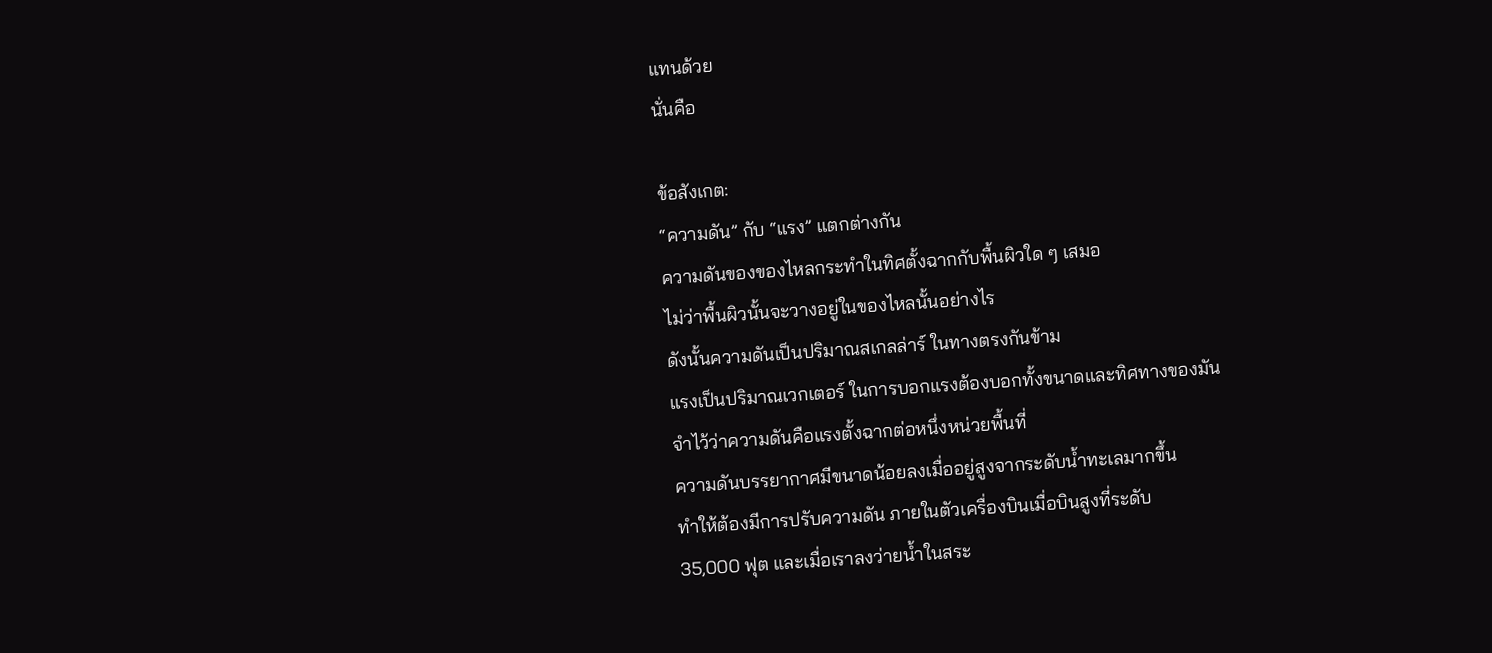แทนด้วย
นั่นคือ

ข้อสังเกต:
“ความดัน” กับ “แรง” แตกต่างกัน
ความดันของของไหลกระทำในทิศตั้งฉากกับพื้นผิวใด ๆ เสมอ
ไม่ว่าพื้นผิวนั้นจะวางอยู่ในของไหลนั้นอย่างไร
ดังนั้นความดันเป็นปริมาณสเกลล่าร์ ในทางตรงกันข้าม
แรงเป็นปริมาณเวกเตอร์ ในการบอกแรงต้องบอกทั้งขนาดและทิศทางของมัน
จำไว้ว่าความดันคือแรงตั้งฉากต่อหนึ่งหน่วยพื้นที่
ความดันบรรยากาศมีขนาดน้อยลงเมื่ออยู่สูงจากระดับน้ำทะเลมากขึ้น
ทำให้ต้องมีการปรับความดัน ภายในตัวเครื่องบินเมื่อบินสูงที่ระดับ
35,000 ฟุต และเมื่อเราลงว่ายน้ำในสระ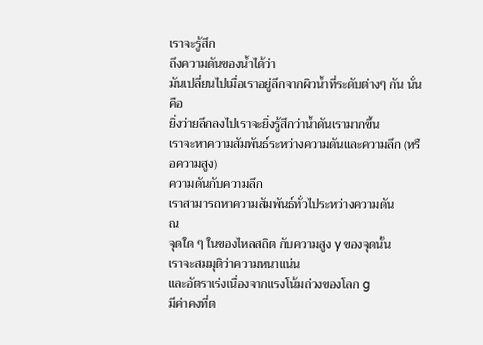เราจะรู้สึก
ถึงความดันของน้ำได้ว่า
มันเปลี่ยนไปเมื่อเราอยู่ลึกจากผิวน้ำที่ระดับต่างๆ กัน นั่นคือ
ยิ่งว่ายลึกลงไปเราจะยิ่งรู้สึกว่าน้ำดันเรามากขึ้น
เราจะหาความสัมพันธ์ระหว่างความดันและความลึก (หรือความสูง)
ความดันกับความลึก
เราสามารถหาความสัมพันธ์ทั่วไประหว่างความดัน
ณ
จุดใด ๆ ในของไหลสถิต กับความสูง y ของจุดนั้น
เราจะสมมุติว่าความหนาแน่น
และอัตราเร่งเนื่องจากแรงโน้มถ่วงของโลก g
มีค่าคงที่ต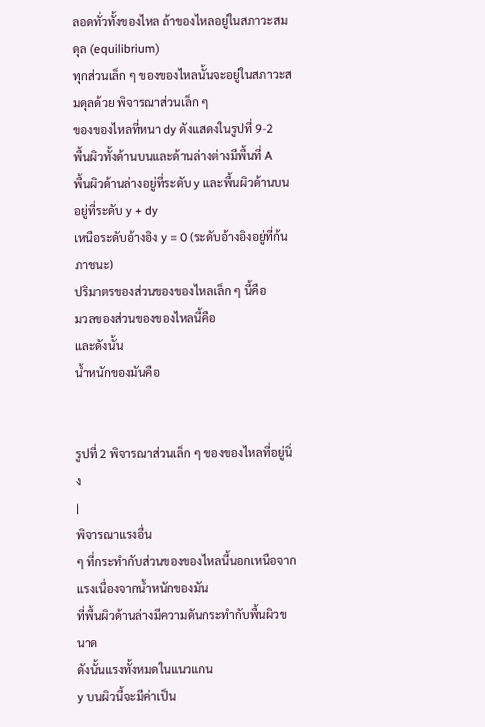ลอดทั่วทั้งของไหล ถ้าของไหลอยู่ในสภาวะสมดุล (equilibrium)
ทุกส่วนเล็ก ๆ ของของไหลนั้นจะอยู่ในสภาวะสมดุลด้วย พิจารณาส่วนเล็ก ๆ
ของของไหลที่หนา dy ดังแสดงในรูปที่ 9-2
พื้นผิวทั้งด้านบนและด้านล่างต่างมีพื้นที่ A
พื้นผิวด้านล่างอยู่ที่ระดับ y และพื้นผิวด้านบนอยู่ที่ระดับ y + dy
เหนือระดับอ้างอิง y = 0 (ระดับอ้างอิงอยู่ที่ก้นภาชนะ)
ปริมาตรของส่วนของของไหลเล็ก ๆ นี้คือ
มวลของส่วนของของไหลนี้คือ
และดังนั้น
น้ำหนักของมันคือ


รูปที่ 2 พิจารณาส่วนเล็ก ๆ ของของไหลที่อยู่นิ่ง
|
พิจารณาแรงอื่น
ๆ ที่กระทำกับส่วนของของไหลนี้นอกเหนือจากแรงเนื่องจากน้ำหนักของมัน
ที่พื้นผิวด้านล่างมีความดันกระทำกับพื้นผิวขนาด
ดังนั้นแรงทั้งหมดในแนวแกน
y บนผิวนี้จะมีค่าเป็น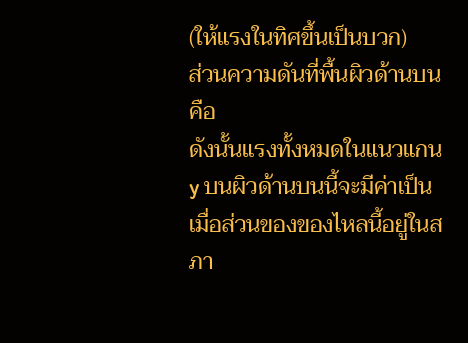(ให้แรงในทิศขึ้นเป็นบวก)
ส่วนความดันที่พื้นผิวด้านบนคือ
ดังนั้นแรงทั้งหมดในแนวแกน y บนผิวด้านบนนี้จะมีค่าเป็น
เมื่อส่วนของของไหลนี้อยู่ในสภา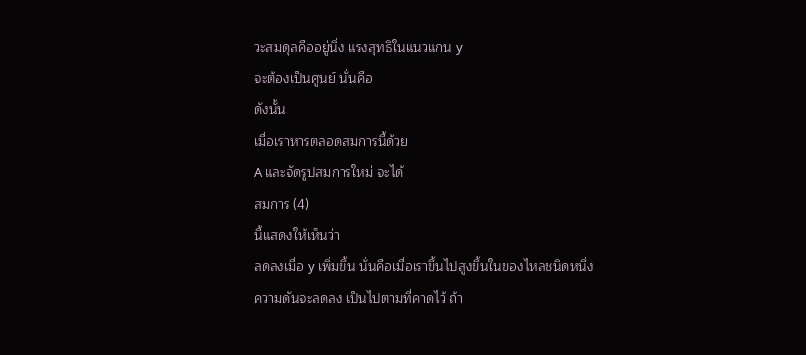วะสมดุลคืออยู่นิ่ง แรงสุทธิในแนวแกน y
จะต้องเป็นศูนย์ นั่นคือ
ดังนั้น
เมื่อเราหารตลอดสมการนี้ด้วย
A และจัดรูปสมการใหม่ จะได้
สมการ (4)
นี้แสดงให้เห็นว่า
ลดลงเมื่อ y เพิ่มขึ้น นั่นคือเมื่อเราขึ้นไปสูงขึ้นในของไหลชนิดหนึ่ง
ความดันจะลดลง เป็นไปตามที่คาดไว้ ถ้า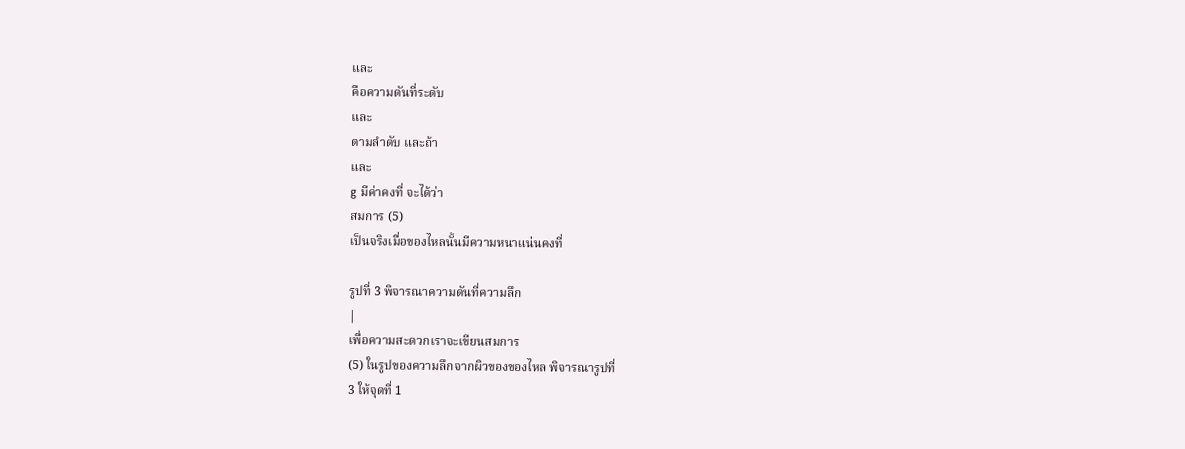และ
คือความดันที่ระดับ
และ
ตามลำดับ และถ้า
และ
g มีค่าคงที่ จะได้ว่า
สมการ (5)
เป็นจริงเมื่อของไหลนั้นมีความหนาแน่นคงที่

รูปที่ 3 พิจารณาความดันที่ความลึก
|
เพื่อความสะดวกเราจะเขียนสมการ
(5) ในรูปของความลึกจากผิวของของไหล พิจารณารูปที่
3 ให้จุดที่ 1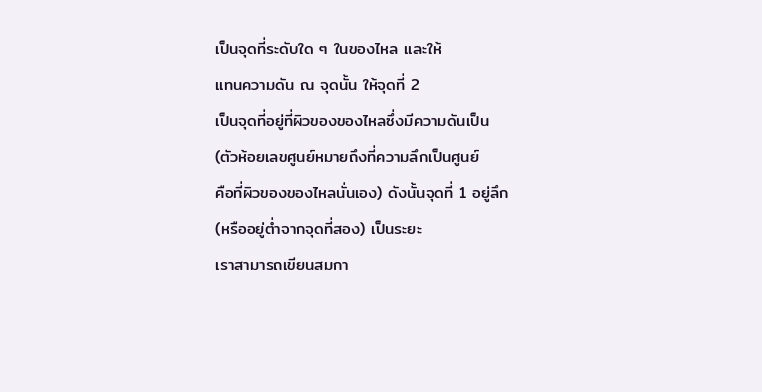เป็นจุดที่ระดับใด ๆ ในของไหล และให้
แทนความดัน ณ จุดนั้น ให้จุดที่ 2
เป็นจุดที่อยู่ที่ผิวของของไหลซึ่งมีความดันเป็น
(ตัวห้อยเลขศูนย์หมายถึงที่ความลึกเป็นศูนย์
คือที่ผิวของของไหลนั่นเอง) ดังนั้นจุดที่ 1 อยู่ลึก
(หรืออยู่ต่ำจากจุดที่สอง) เป็นระยะ
เราสามารถเขียนสมกา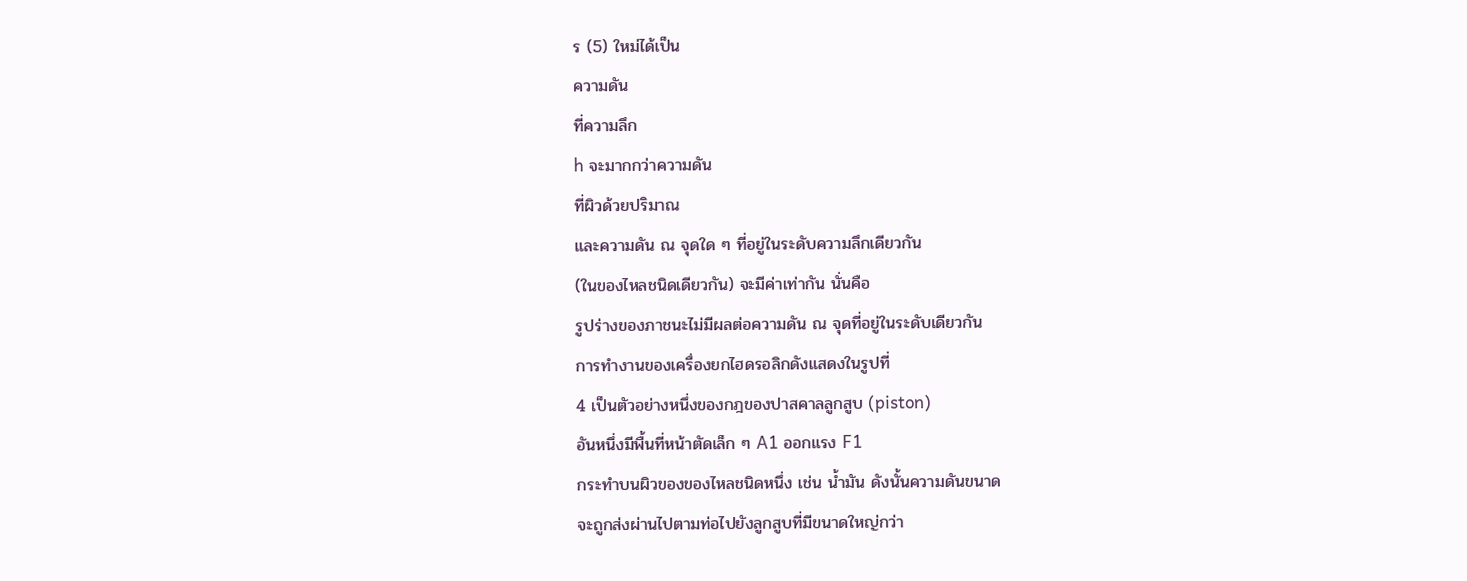ร (5) ใหม่ได้เป็น
ความดัน
ที่ความลึก
h จะมากกว่าความดัน
ที่ผิวด้วยปริมาณ
และความดัน ณ จุดใด ๆ ที่อยู่ในระดับความลึกเดียวกัน
(ในของไหลชนิดเดียวกัน) จะมีค่าเท่ากัน นั่นคือ
รูปร่างของภาชนะไม่มีผลต่อความดัน ณ จุดที่อยู่ในระดับเดียวกัน
การทำงานของเครื่องยกไฮดรอลิกดังแสดงในรูปที่
4 เป็นตัวอย่างหนึ่งของกฎของปาสคาลลูกสูบ (piston)
อันหนึ่งมีพื้นที่หน้าตัดเล็ก ๆ A1 ออกแรง F1
กระทำบนผิวของของไหลชนิดหนึ่ง เช่น น้ำมัน ดังนั้นความดันขนาด
จะถูกส่งผ่านไปตามท่อไปยังลูกสูบที่มีขนาดใหญ่กว่า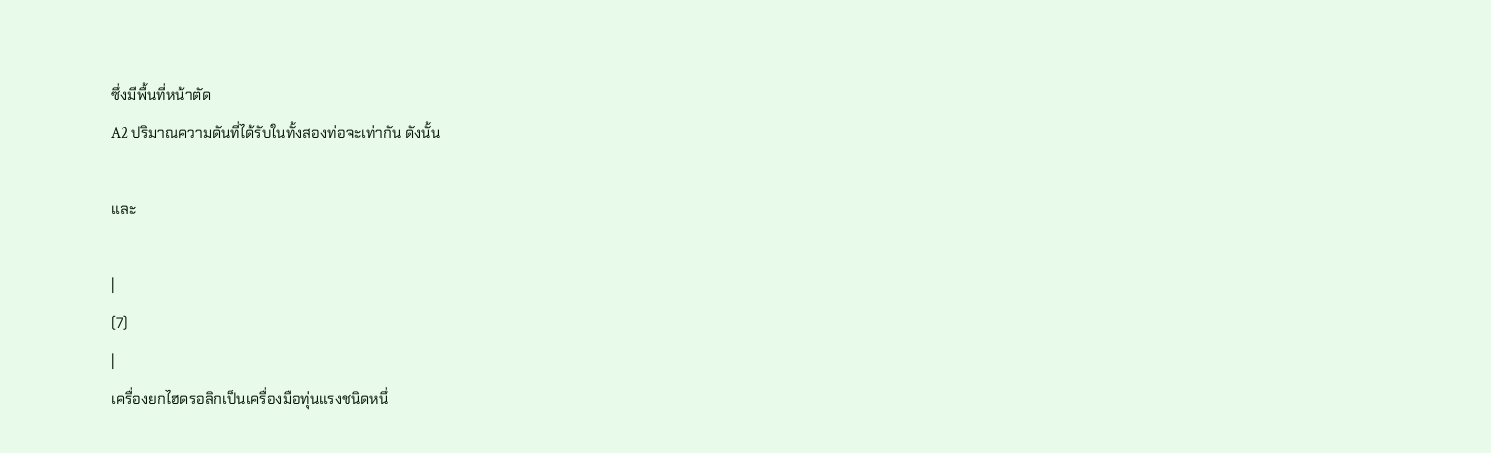ซึ่งมีพื้นที่หน้าตัด
A2 ปริมาณความดันที่ได้รับในทั้งสองท่อจะเท่ากัน ดังนั้น

และ

|
(7)
|
เครื่องยกไฮดรอลิกเป็นเครื่องมือทุ่นแรงชนิดหนึ่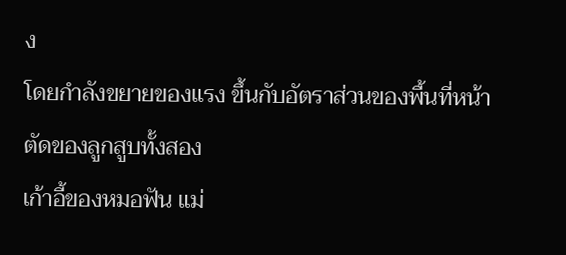ง
โดยกำลังขยายของแรง ขึ้นกับอัตราส่วนของพื้นที่หน้าตัดของลูกสูบทั้งสอง
เก้าอี้ของหมอฟัน แม่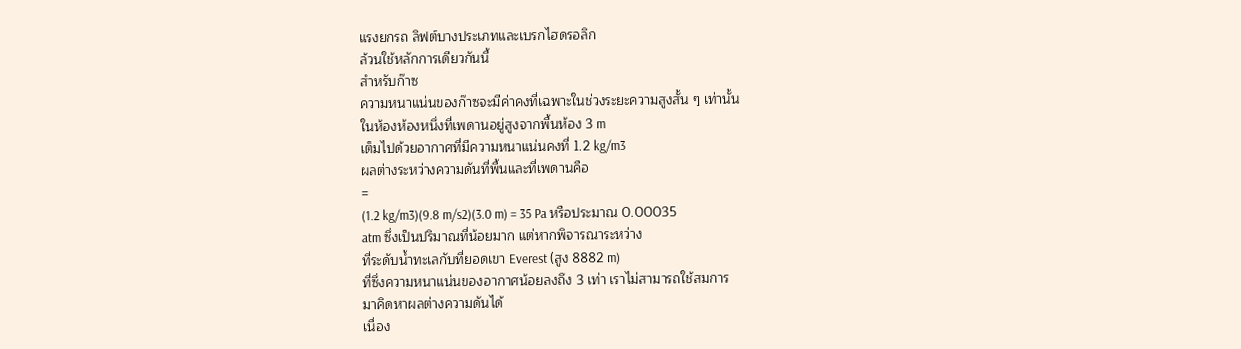แรงยกรถ ลิฟต์บางประเภทและเบรกไฮดรอลิก
ล้วนใช้หลักการเดียวกันนี้
สำหรับก๊าซ
ความหนาแน่นของก๊าซจะมีค่าคงที่เฉพาะในช่วงระยะความสูงสั้น ๆ เท่านั้น
ในห้องห้องหนึ่งที่เพดานอยู่สูงจากพื้นห้อง 3 m
เต็มไปด้วยอากาศที่มีความหนาแน่นคงที่ 1.2 kg/m3
ผลต่างระหว่างความดันที่พื้นและที่เพดานคือ
=
(1.2 kg/m3)(9.8 m/s2)(3.0 m) = 35 Pa หรือประมาณ 0.00035
atm ซึ่งเป็นปริมาณที่น้อยมาก แต่หากพิจารณาระหว่าง
ที่ระดับน้ำทะเลกับที่ยอดเขา Everest (สูง 8882 m)
ที่ซึ่งความหนาแน่นของอากาศน้อยลงถึง 3 เท่า เราไม่สามารถใช้สมการ
มาคิดหาผลต่างความดันได้
เนื่อง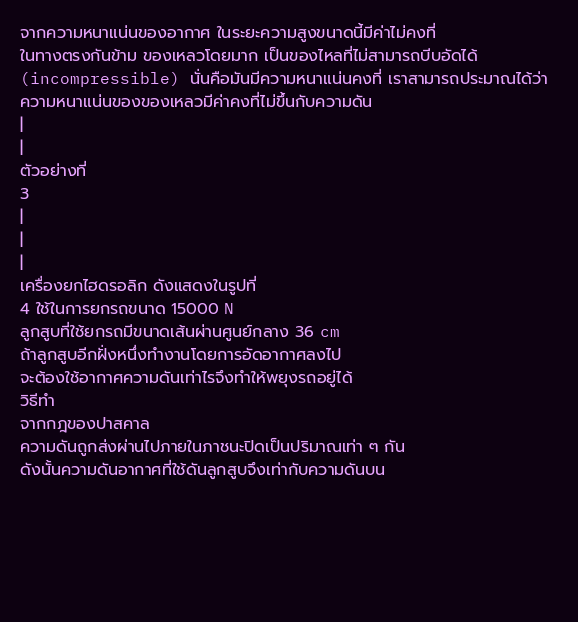จากความหนาแน่นของอากาศ ในระยะความสูงขนาดนี้มีค่าไม่คงที่
ในทางตรงกันข้าม ของเหลวโดยมาก เป็นของไหลที่ไม่สามารถบีบอัดได้
(incompressible) นั่นคือมันมีความหนาแน่นคงที่ เราสามารถประมาณได้ว่า
ความหนาแน่นของของเหลวมีค่าคงที่ไม่ขึ้นกับความดัน
|
|
ตัวอย่างที่
3
|
|
|
เครื่องยกไฮดรอลิก ดังแสดงในรูปที่
4 ใช้ในการยกรถขนาด 15000 N
ลูกสูบที่ใช้ยกรถมีขนาดเส้นผ่านศูนย์กลาง 36 cm
ถ้าลูกสูบอีกฝั่งหนึ่งทำงานโดยการอัดอากาศลงไป
จะต้องใช้อากาศความดันเท่าไรจึงทำให้พยุงรถอยู่ได้
วิธีทำ
จากกฎของปาสคาล
ความดันถูกส่งผ่านไปภายในภาชนะปิดเป็นปริมาณเท่า ๆ กัน
ดังนั้นความดันอากาศที่ใช้ดันลูกสูบจึงเท่ากับความดันบน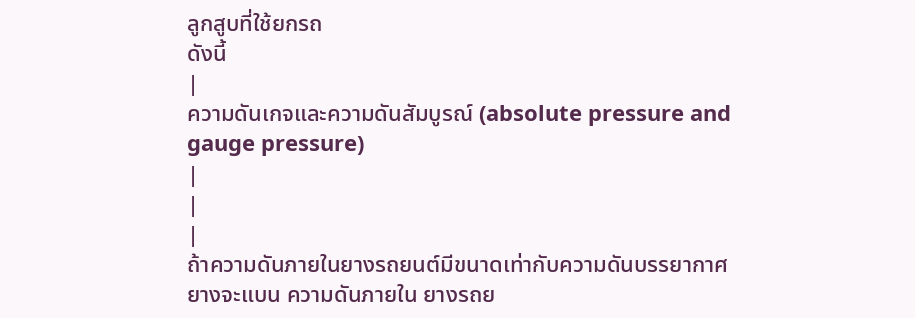ลูกสูบที่ใช้ยกรถ
ดังนี้
|
ความดันเกจและความดันสัมบูรณ์ (absolute pressure and
gauge pressure)
|
|
|
ถ้าความดันภายในยางรถยนต์มีขนาดเท่ากับความดันบรรยากาศ
ยางจะแบน ความดันภายใน ยางรถย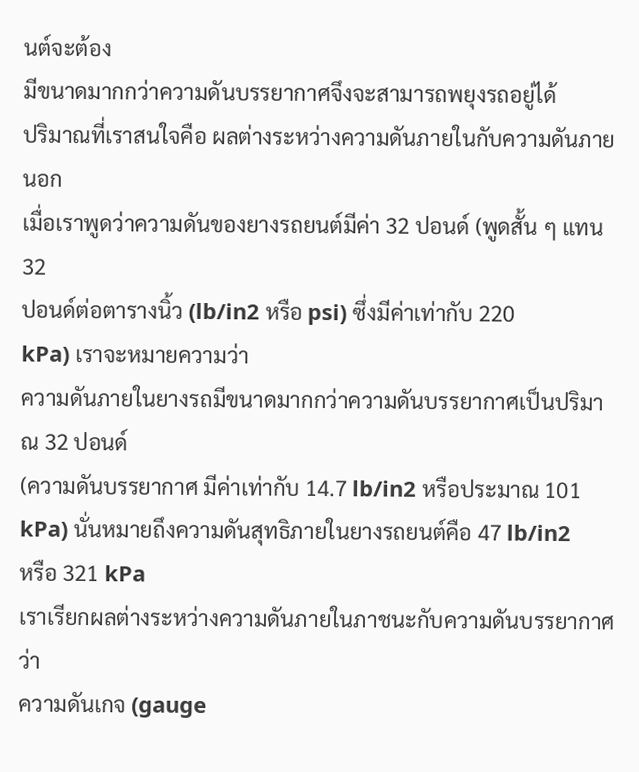นต์จะต้อง
มีขนาดมากกว่าความดันบรรยากาศจึงจะสามารถพยุงรถอยู่ได้
ปริมาณที่เราสนใจคือ ผลต่างระหว่างความดันภายในกับความดันภายนอก
เมื่อเราพูดว่าความดันของยางรถยนต์มีค่า 32 ปอนด์ (พูดสั้น ๆ แทน 32
ปอนด์ต่อตารางนิ้ว (lb/in2 หรือ psi) ซึ่งมีค่าเท่ากับ 220
kPa) เราจะหมายความว่า
ความดันภายในยางรถมีขนาดมากกว่าความดันบรรยากาศเป็นปริมาณ 32 ปอนด์
(ความดันบรรยากาศ มีค่าเท่ากับ 14.7 lb/in2 หรือประมาณ 101
kPa) นั่นหมายถึงความดันสุทธิภายในยางรถยนต์คือ 47 lb/in2
หรือ 321 kPa
เราเรียกผลต่างระหว่างความดันภายในภาชนะกับความดันบรรยากาศว่า
ความดันเกจ (gauge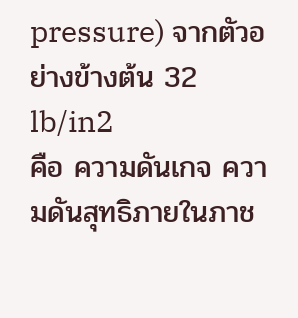pressure) จากตัวอย่างข้างต้น 32 lb/in2
คือ ความดันเกจ ความดันสุทธิภายในภาช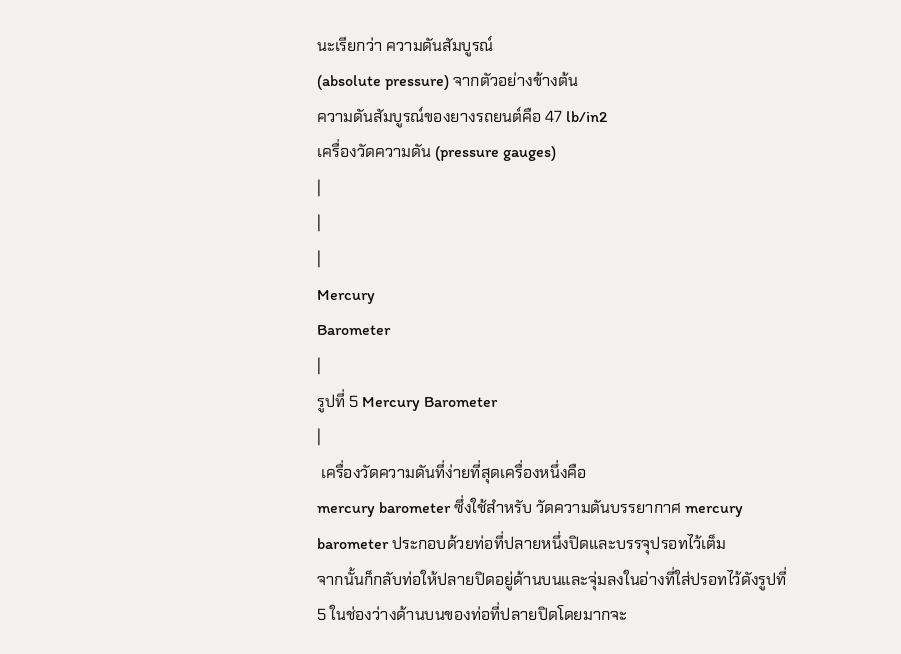นะเรียกว่า ความดันสัมบูรณ์
(absolute pressure) จากตัวอย่างข้างต้น
ความดันสัมบูรณ์ของยางรถยนต์คือ 47 lb/in2
เครื่องวัดความดัน (pressure gauges)
|
|
|
Mercury
Barometer
|
รูปที่ 5 Mercury Barometer
|
 เครื่องวัดความดันที่ง่ายที่สุดเครื่องหนึ่งคือ
mercury barometer ซึ่งใช้สำหรับ วัดความดันบรรยากาศ mercury
barometer ประกอบด้วยท่อที่ปลายหนึ่งปิดและบรรจุปรอทไว้เต็ม
จากนั้นก็กลับท่อให้ปลายปิดอยู่ด้านบนและจุ่มลงในอ่างที่ใส่ปรอทไว้ดังรูปที่
5 ในช่องว่างด้านบนของท่อที่ปลายปิดโดยมากจะ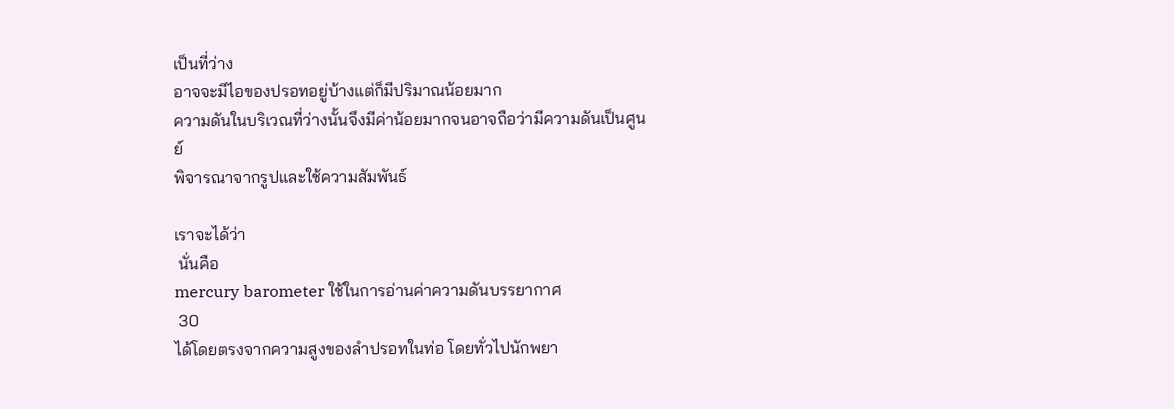เป็นที่ว่าง
อาจจะมีไอของปรอทอยู่บ้างแต่ก็มีปริมาณน้อยมาก
ความดันในบริเวณที่ว่างนั้นจึงมีค่าน้อยมากจนอาจถือว่ามีความดันเป็นศูนย์
พิจารณาจากรูปและใช้ความสัมพันธ์

เราจะได้ว่า
 นั่นคือ
mercury barometer ใช้ในการอ่านค่าความดันบรรยากาศ
 30
ได้โดยตรงจากความสูงของลำปรอทในท่อ โดยทั่วไปนักพยา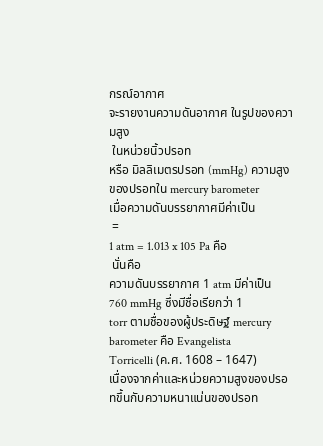กรณ์อากาศ
จะรายงานความดันอากาศ ในรูปของความสูง
 ในหน่วยนิ้วปรอท
หรือ มิลลิเมตรปรอท (mmHg) ความสูงของปรอทใน mercury barometer
เมื่อความดันบรรยากาศมีค่าเป็น
 =
1 atm = 1.013 x 105 Pa คือ
 นั่นคือ
ความดันบรรยากาศ 1 atm มีค่าเป็น 760 mmHg ซึ่งมีชื่อเรียกว่า 1
torr ตามชื่อของผู้ประดิษฐ์ mercury barometer คือ Evangelista
Torricelli (ค.ศ. 1608 – 1647)
เนื่องจากค่าและหน่วยความสูงของปรอทขึ้นกับความหนาแน่นของปรอท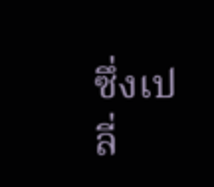ซึ่งเปลี่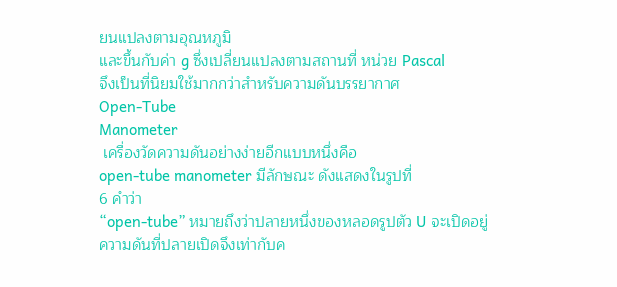ยนแปลงตามอุณหภูมิ
และขึ้นกับค่า g ซึ่งเปลี่ยนแปลงตามสถานที่ หน่วย Pascal
จึงเป็นที่นิยมใช้มากกว่าสำหรับความดันบรรยากาศ
Open-Tube
Manometer
 เครื่องวัดความดันอย่างง่ายอีกแบบหนึ่งคือ
open-tube manometer มีลักษณะ ดังแสดงในรูปที่
6 คำว่า
“open-tube” หมายถึงว่าปลายหนึ่งของหลอดรูปตัว U จะเปิดอยู่
ความดันที่ปลายเปิดจึงเท่ากับค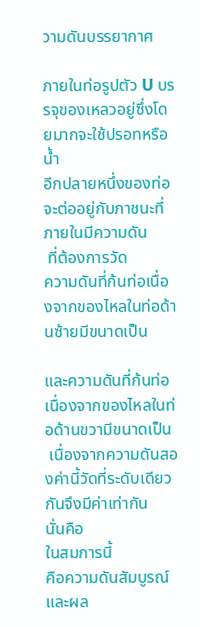วามดันบรรยากาศ

ภายในท่อรูปตัว U บรรจุของเหลวอยู่ซึ่งโดยมากจะใช้ปรอทหรือน้ำ
อีกปลายหนึ่งของท่อจะต่ออยู่กับภาชนะที่ภายในมีความดัน
 ที่ต้องการวัด
ความดันที่ก้นท่อเนื่องจากของไหลในท่อด้านซ้ายมีขนาดเป็น

และความดันที่ก้นท่อเนื่องจากของไหลในท่อด้านขวามีขนาดเป็น
 เนื่องจากความดันสองค่านี้วัดที่ระดับเดียวกันจึงมีค่าเท่ากัน
นั่นคือ
ในสมการนี้
คือความดันสัมบูรณ์ และผล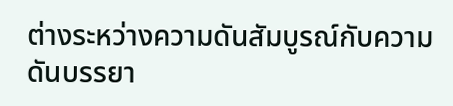ต่างระหว่างความดันสัมบูรณ์กับความดันบรรยา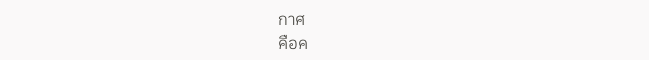กาศ
คือค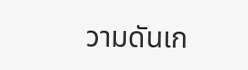วามดันเก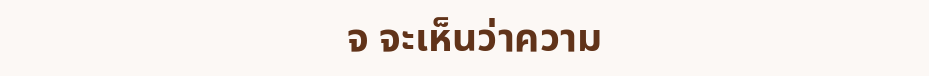จ จะเห็นว่าความ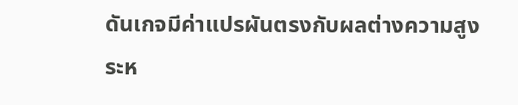ดันเกจมีค่าแปรผันตรงกับผลต่างความสูง
ระห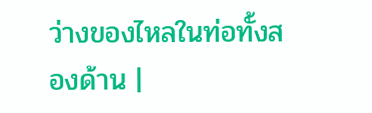ว่างของไหลในท่อทั้งสองด้าน |